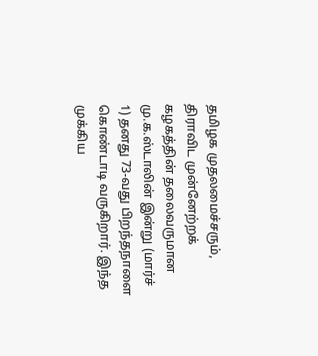தமிழக முதலமைச்சரும், திராவிட முன்னேற்றக் கழகத்தின் தலைவருமான மு.க.ஸ்டாலின் இன்று (மார்ச் 1) தனது 73-வது பிறந்தநாளை கொண்டாடி வருகிறார். இந்த முக்கிய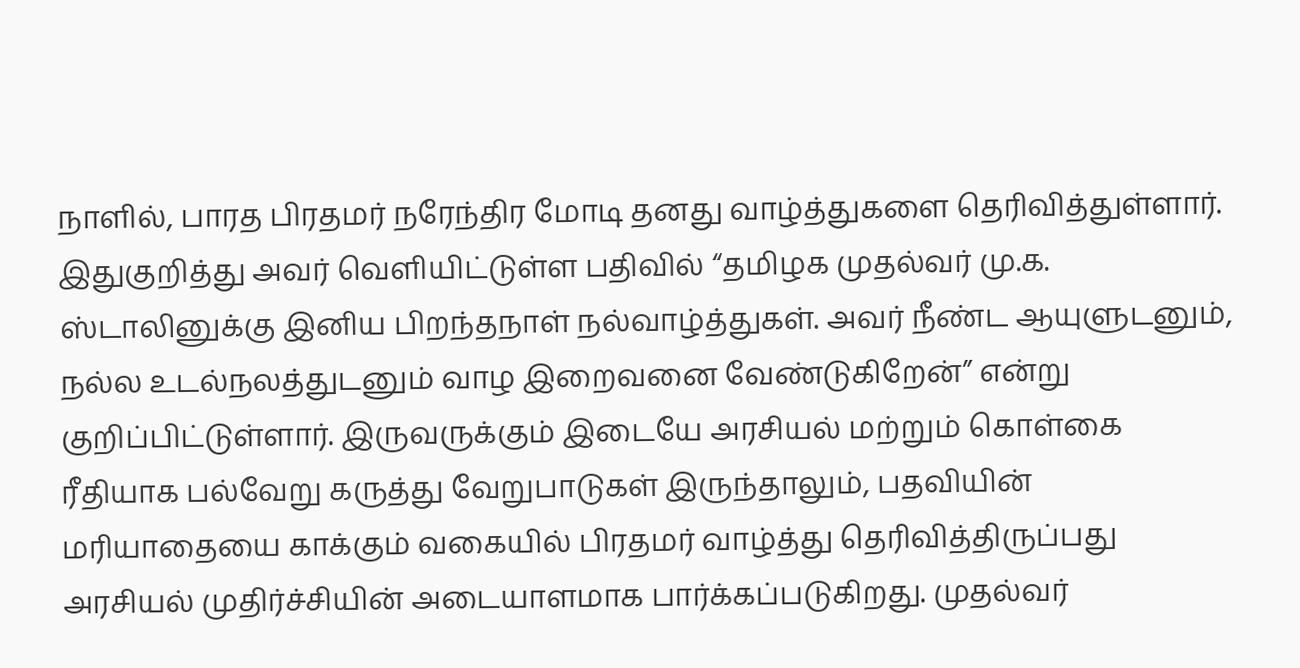நாளில், பாரத பிரதமர் நரேந்திர மோடி தனது வாழ்த்துகளை தெரிவித்துள்ளார். இதுகுறித்து அவர் வெளியிட்டுள்ள பதிவில் “தமிழக முதல்வர் மு.க. ஸ்டாலினுக்கு இனிய பிறந்தநாள் நல்வாழ்த்துகள். அவர் நீண்ட ஆயுளுடனும், நல்ல உடல்நலத்துடனும் வாழ இறைவனை வேண்டுகிறேன்” என்று குறிப்பிட்டுள்ளார். இருவருக்கும் இடையே அரசியல் மற்றும் கொள்கை ரீதியாக பல்வேறு கருத்து வேறுபாடுகள் இருந்தாலும், பதவியின் மரியாதையை காக்கும் வகையில் பிரதமர் வாழ்த்து தெரிவித்திருப்பது அரசியல் முதிர்ச்சியின் அடையாளமாக பார்க்கப்படுகிறது. முதல்வர்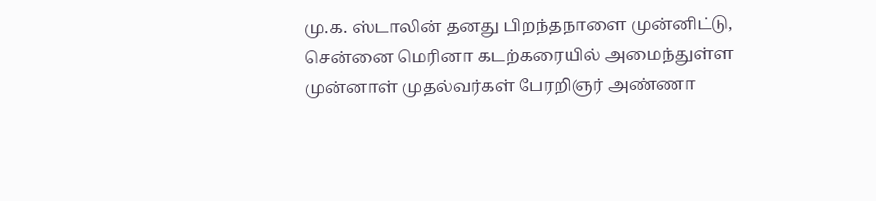மு.க. ஸ்டாலின் தனது பிறந்தநாளை முன்னிட்டு, சென்னை மெரினா கடற்கரையில் அமைந்துள்ள முன்னாள் முதல்வர்கள் பேரறிஞர் அண்ணா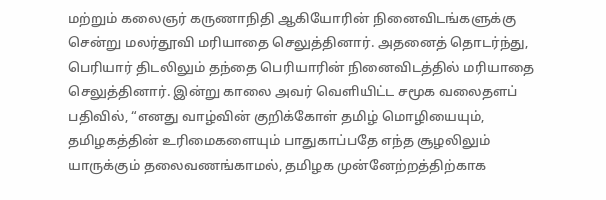மற்றும் கலைஞர் கருணாநிதி ஆகியோரின் நினைவிடங்களுக்கு சென்று மலர்தூவி மரியாதை செலுத்தினார். அதனைத் தொடர்ந்து, பெரியார் திடலிலும் தந்தை பெரியாரின் நினைவிடத்தில் மரியாதை செலுத்தினார். இன்று காலை அவர் வெளியிட்ட சமூக வலைதளப் பதிவில், “எனது வாழ்வின் குறிக்கோள் தமிழ் மொழியையும், தமிழகத்தின் உரிமைகளையும் பாதுகாப்பதே எந்த சூழலிலும் யாருக்கும் தலைவணங்காமல், தமிழக முன்னேற்றத்திற்காக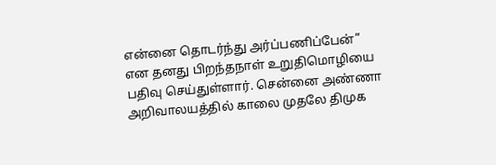என்னை தொடர்ந்து அர்ப்பணிப்பேன்” என தனது பிறந்தநாள் உறுதிமொழியை பதிவு செய்துள்ளார். சென்னை அண்ணா அறிவாலயத்தில் காலை முதலே திமுக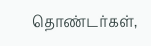தொண்டர்கள்,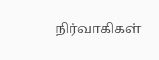நிர்வாகிகள்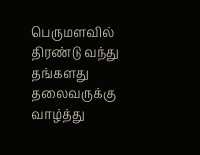பெருமளவில் திரண்டு வந்து தங்களது தலைவருக்கு வாழ்த்து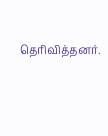தெரிவித்தனர்.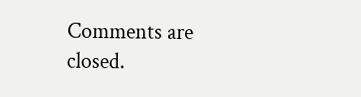Comments are closed.